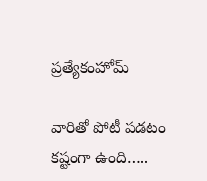ప్రత్యేకంహోమ్

వారితో పోటీ పడటం కష్టంగా ఉంది…..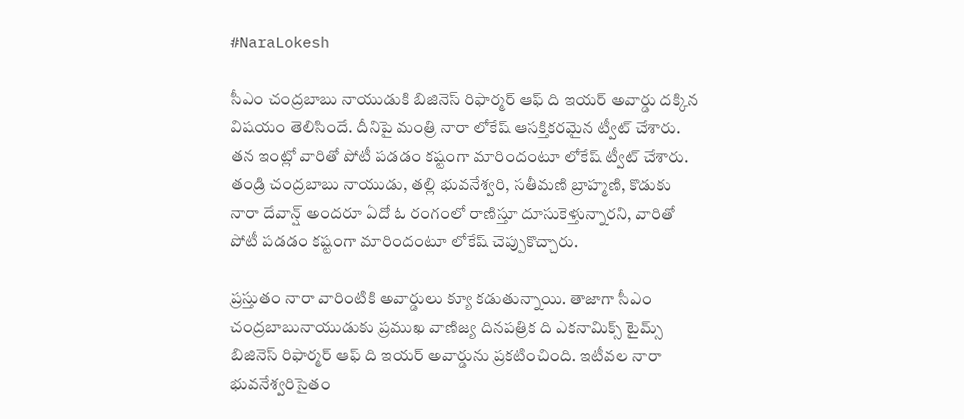#NaraLokesh

సీఎం చంద్రబాబు నాయుడుకి బిజినెస్ రిఫార్మర్ ఆఫ్‌ ది ఇయర్‌ అవార్డు దక్కిన విషయం తెలిసిందే. దీనిపై మంత్రి నారా లోకేష్ ఆసక్తికరమైన ట్వీట్ చేశారు. తన ఇంట్లో వారితో పోటీ పడడం కష్టంగా మారిందంటూ లోకేష్ ట్వీట్ చేశారు. తండ్రి చంద్రబాబు నాయుడు, తల్లి భువనేశ్వరి, సతీమణి బ్రాహ్మణి, కొడుకు నారా దేవాన్ష్ అందరూ ఏదో ఓ రంగంలో రాణిస్తూ దూసుకెళ్తున్నారని, వారితో పోటీ పడడం కష్టంగా మారిందంటూ లోకేష్ చెప్పుకొచ్చారు.

ప్రస్తుతం నారా వారింటికి అవార్డులు క్యూ కడుతున్నాయి. తాజాగా సీఎం చంద్రబాబునాయుడుకు ప్రముఖ వాణిజ్య దినపత్రిక ది ఎకనామిక్స్‌ టైమ్స్‌ బిజినెస్ రిఫార్మర్ ఆఫ్ ది ఇయర్ అవార్డును ప్రకటించింది. ఇటీవల నారా భువనేశ్వరిసైతం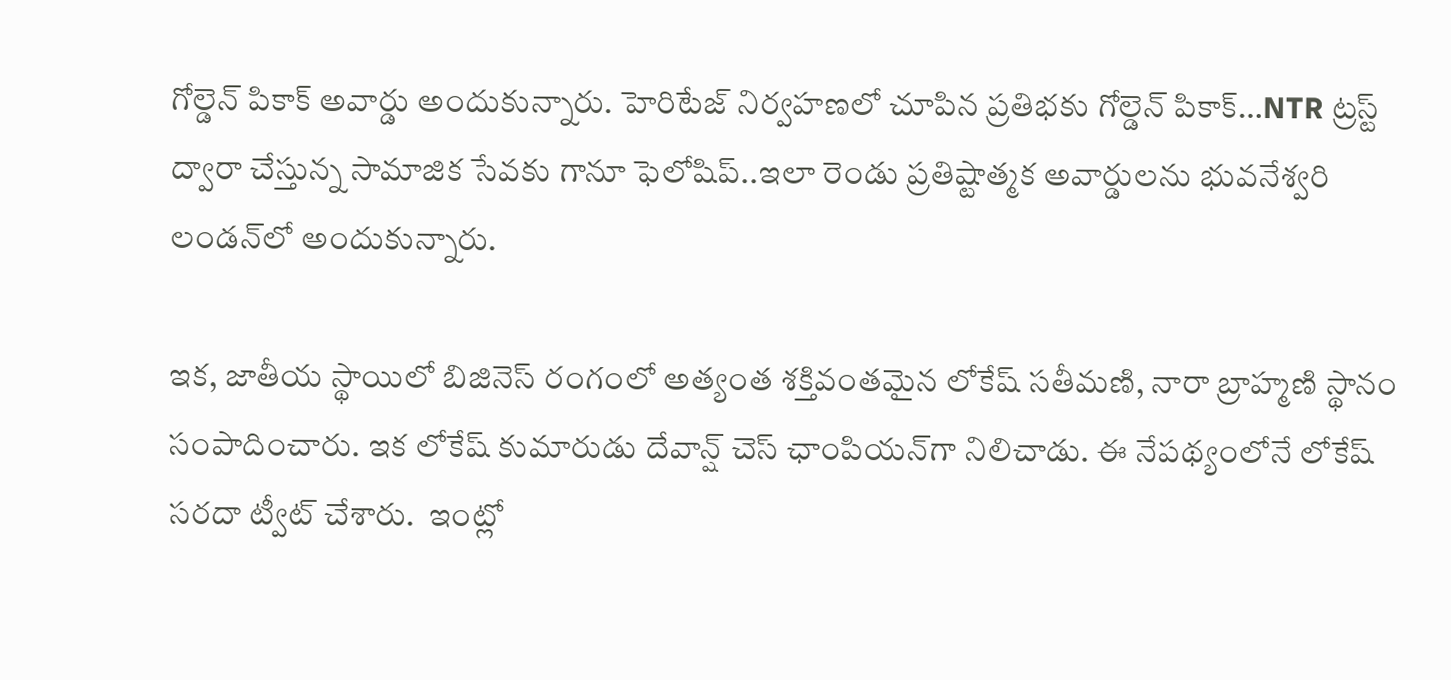గోల్డెన్ పికాక్ అవార్డు అందుకున్నారు. హెరిటేజ్‌ నిర్వహణలో చూపిన ప్రతిభకు గోల్డెన్ పికాక్…NTR ట్రస్ట్‌ ద్వారా చేస్తున్న సామాజిక సేవకు గానూ ఫెలోషిప్..ఇలా రెండు ప్రతిష్టాత్మక అవార్డులను భువనేశ్వరి లండన్‌లో అందుకున్నారు.

ఇక, జాతీయ స్థాయిలో బిజినెస్‌ రంగంలో అత్యంత శక్తివంతమైన లోకేష్ సతీమణి, నారా బ్రాహ్మణి స్థానం సంపాదించారు. ఇక లోకేష్ కుమారుడు దేవాన్ష్‌ చెస్‌ ఛాంపియన్‌గా నిలిచాడు. ఈ నేపథ్యంలోనే లోకేష్‌ సరదా ట్వీట్ చేశారు.  ఇంట్లో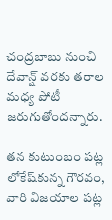చంద్రబాబు నుంచి దేవాన్ష్ వరకు తరాల మధ్య పోటీ జరుగుతోందన్నారు.

తన కుటుంబం పట్ల లోకేష్‌కున్న గౌరవం, వారి విజయాల పట్ల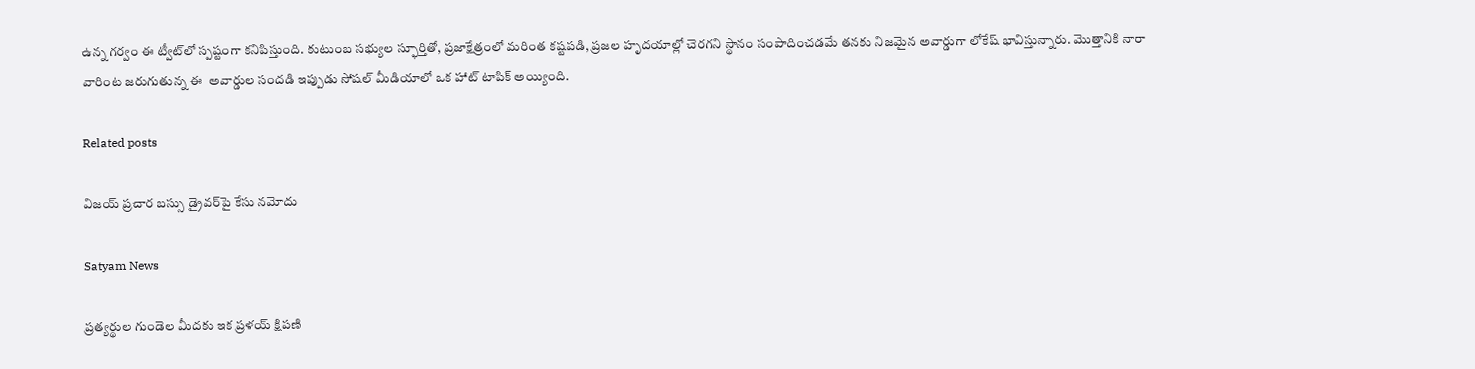ఉన్న గర్వం ఈ ట్వీట్‌లో స్పష్టంగా కనిపిస్తుంది. కుటుంబ సభ్యుల స్ఫూర్తితో, ప్రజాక్షేత్రంలో మరింత కష్టపడి, ప్రజల హృదయాల్లో చెరగని స్థానం సంపాదించడమే తనకు నిజమైన అవార్డుగా లోకేష్ భావిస్తున్నారు. మొత్తానికి నారా వారింట జరుగుతున్న ఈ  అవార్డుల సందడి ఇప్పుడు సోషల్ మీడియాలో ఒక హాట్ టాపిక్ అయ్యింది.

Related posts

విజయ్ ప్రచార బస్సు డ్రైవర్‌పై కేసు నమోదు

Satyam News

ప్రత్యర్థుల గుండెల మీదకు ఇక ప్రళయ్ క్షిపణి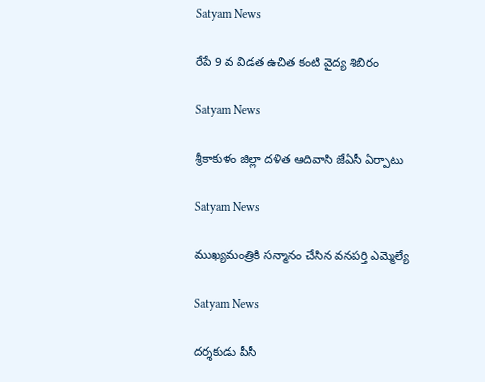Satyam News

రేపే 9 వ విడత ఉచిత కంటి వైద్య శిబిరం

Satyam News

శ్రీకాకుళం జిల్లా దళిత ఆదివాసి జేఏసీ ఏర్పాటు

Satyam News

ముఖ్యమంత్రికి సన్మానం చేసిన వనపర్తి ఎమ్మెల్యే

Satyam News

దర్శకుడు పీసీ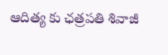ఆదిత్య కు ఛత్రపతి శివాజీ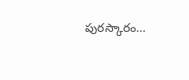పురస్కారం…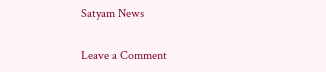Satyam News

Leave a Comment